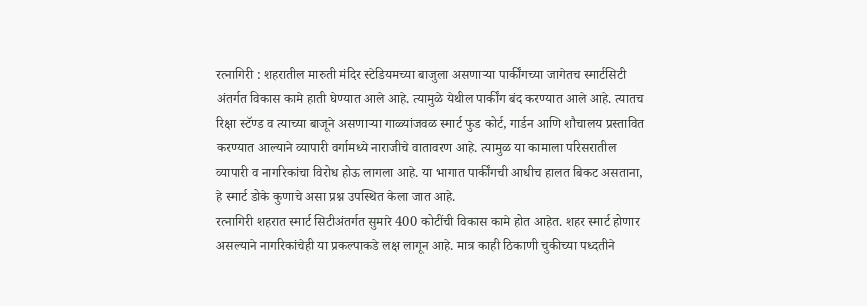रत्नागिरी : शहरातील मारुती मंदिर स्टेडियमच्या बाजुला असणाऱ्या पार्कींगच्या जागेतच स्मार्टसिटी अंतर्गत विकास कामे हाती घेण्यात आले आहे. त्यामुळे येथील पार्कींग बंद करण्यात आले आहे. त्यातच रिक्षा स्टॅण्ड व त्याच्या बाजूने असणाऱ्या गाळ्यांजवळ स्मार्ट फुड कोर्ट, गार्डन आणि शौचालय प्रस्तावित करण्यात आल्याने व्यापारी वर्गामध्ये नाराजीचे वातावरण आहे. त्यामुळ या कामाला परिसरातील व्यापारी व नागरिकांचा विरोध होऊ लागला आहे. या भागात पार्कींगची आधीच हालत बिकट असताना, हे स्मार्ट डोके कुणाचे असा प्रश्न उपस्थित केला जात आहे.
रत्नागिरी शहरात स्मार्ट सिटीअंतर्गत सुमारे 400 कोटींची विकास कामे होत आहेत. शहर स्मार्ट होणार असल्याने नागरिकांचेही या प्रकल्पाकडे लक्ष लागून आहे. मात्र काही ठिकाणी चुकीच्या पध्दतीने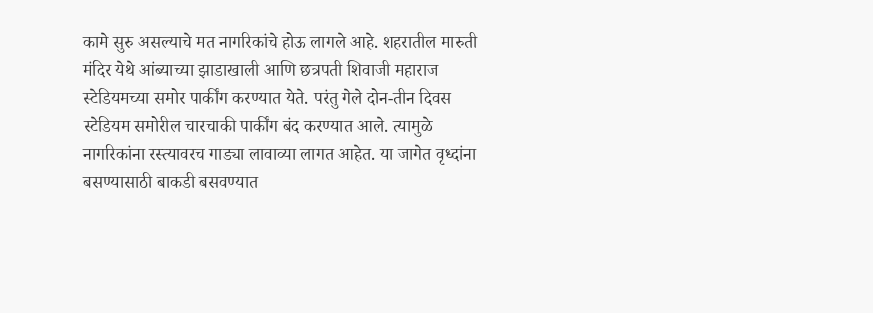कामे सुरु असल्याचे मत नागरिकांचे होऊ लागले आहे. शहरातील मारुती मंदिर येथे आंब्याच्या झाडाखाली आणि छत्रपती शिवाजी महाराज स्टेडियमच्या समोर पार्कींग करण्यात येते. परंतु गेले दोन-तीन दिवस स्टेडियम समोरील चारचाकी पार्कींग बंद करण्यात आले. त्यामुळे नागरिकांना रस्त्यावरच गाड्या लावाव्या लागत आहेत. या जागेत वृध्दांना बसण्यासाठी बाकडी बसवण्यात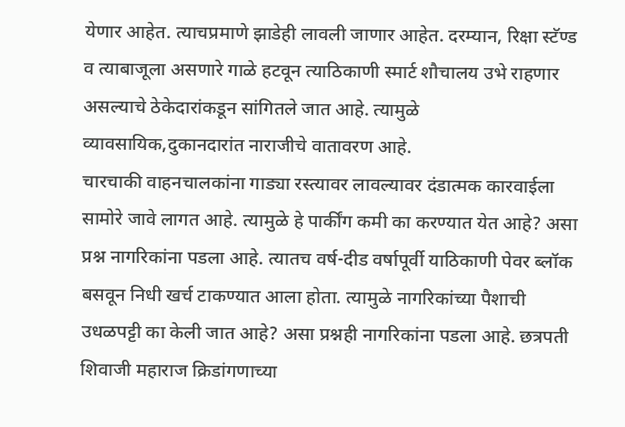येणार आहेत. त्याचप्रमाणे झाडेही लावली जाणार आहेत. दरम्यान, रिक्षा स्टॅण्ड व त्याबाजूला असणारे गाळे हटवून त्याठिकाणी स्मार्ट शौचालय उभे राहणार असल्याचे ठेकेदारांकडून सांगितले जात आहे. त्यामुळे व्यावसायिक,दुकानदारांत नाराजीचे वातावरण आहे.
चारचाकी वाहनचालकांना गाड्या रस्त्यावर लावल्यावर दंडात्मक कारवाईला सामोरे जावे लागत आहे. त्यामुळे हे पार्कींग कमी का करण्यात येत आहे? असा प्रश्न नागरिकांना पडला आहे. त्यातच वर्ष-दीड वर्षापूर्वी याठिकाणी पेवर ब्लॉक बसवून निधी खर्च टाकण्यात आला होता. त्यामुळे नागरिकांच्या पैशाची उधळपट्टी का केली जात आहे? असा प्रश्नही नागरिकांना पडला आहे. छत्रपती शिवाजी महाराज क्रिडांगणाच्या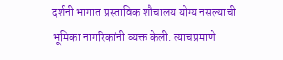दर्शनी भागात प्रस्ताविक शौचालय योग्य नसल्याची भूमिका नागरिकांनी व्यक्त केली. त्याचप्रमाणे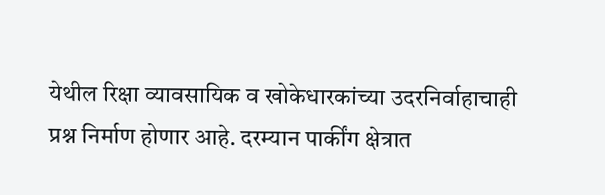येथील रिक्षा व्यावसायिक व खोकेधारकांच्या उदरनिर्वाहाचाही प्रश्न निर्माण होणार आहे. दरम्यान पार्कींग क्षेत्रात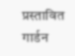प्रस्तावित गार्डन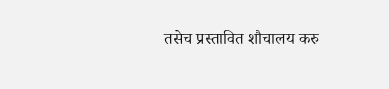तसेच प्रस्तावित शौचालय करु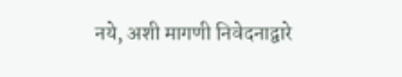नये, अशी मागणी निवेदनाद्वारे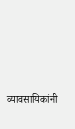व्यावसायिकांनी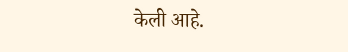केली आहे.